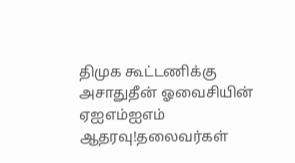திமுக கூட்டணிக்கு அசாதுதீன் ஓவைசியின் ஏஐஎம்ஐஎம் ஆதரவு!தலைவர்கள்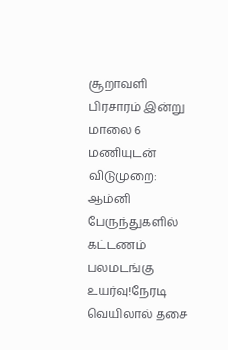சூறாவளி பிரசாரம் இன்று மாலை 6 மணியுடன் விடுமுறை: ஆம்னி பேருந்துகளில் கட்டணம் பலமடங்கு உயர்வு!நேரடி வெயிலால் தசை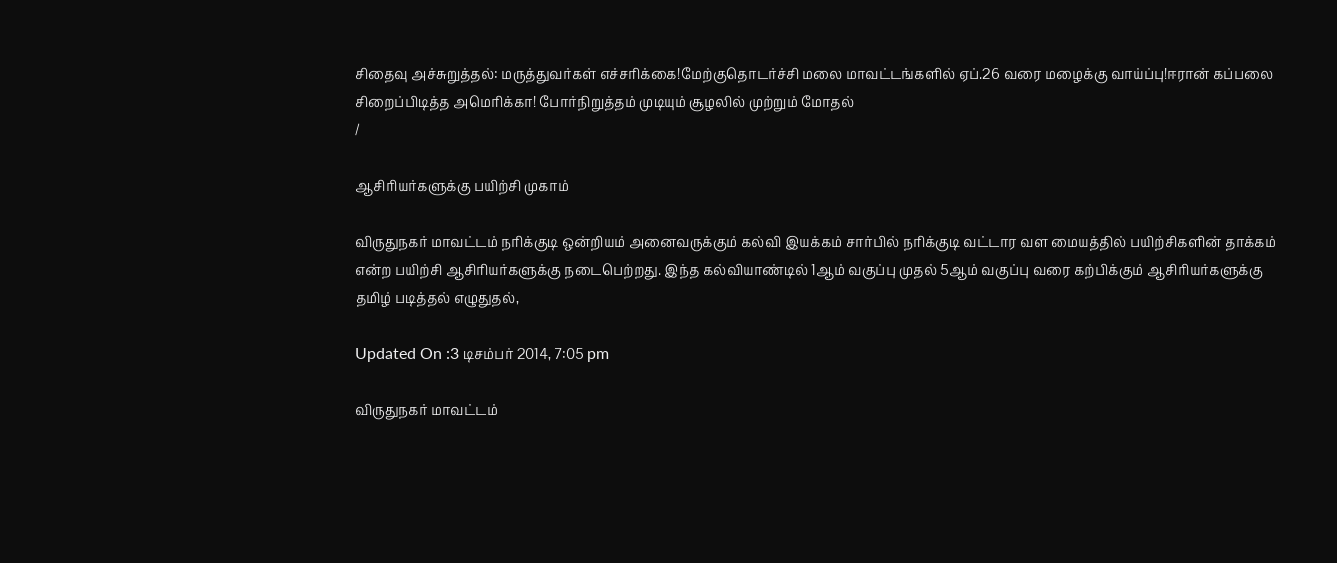சிதைவு அச்சுறுத்தல்: மருத்துவர்கள் எச்சரிக்கை!மேற்குதொடர்ச்சி மலை மாவட்டங்களில் ஏப்.26 வரை மழைக்கு வாய்ப்பு!ஈரான் கப்பலை சிறைப்பிடித்த அமெரிக்கா! போர்நிறுத்தம் முடியும் சூழலில் முற்றும் மோதல்
/

ஆசிரியர்களுக்கு பயிற்சி முகாம்

விருதுநகர் மாவட்டம் நரிக்குடி ஒன்றியம் அனைவருக்கும் கல்வி இயக்கம் சார்பில் நரிக்குடி வட்டார வள மையத்தில் பயிற்சிகளின் தாக்கம் என்ற பயிற்சி ஆசிரியர்களுக்கு நடைபெற்றது. இந்த கல்வியாண்டில் 1ஆம் வகுப்பு முதல் 5ஆம் வகுப்பு வரை கற்பிக்கும் ஆசிரியர்களுக்கு தமிழ் படித்தல் எழுதுதல்,

Updated On :3 டிசம்பர் 2014, 7:05 pm

விருதுநகர் மாவட்டம்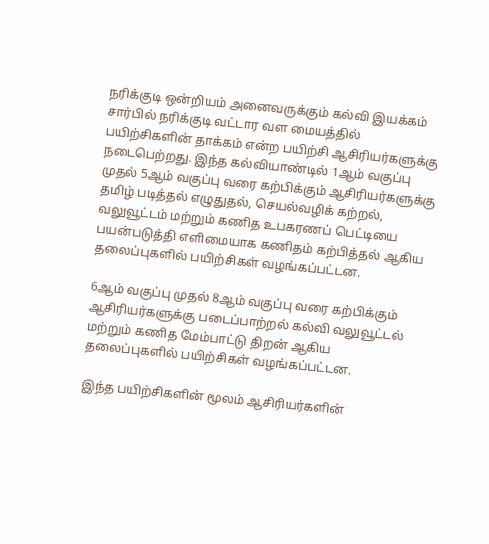நரிக்குடி ஒன்றியம் அனைவருக்கும் கல்வி இயக்கம் சார்பில் நரிக்குடி வட்டார வள மையத்தில் பயிற்சிகளின் தாக்கம் என்ற பயிற்சி ஆசிரியர்களுக்கு நடைபெற்றது. இந்த கல்வியாண்டில் 1ஆம் வகுப்பு முதல் 5ஆம் வகுப்பு வரை கற்பிக்கும் ஆசிரியர்களுக்கு தமிழ் படித்தல் எழுதுதல், செயல்வழிக் கற்றல், வலுவூட்டம் மற்றும் கணித உபகரணப் பெட்டியை பயன்படுத்தி எளிமையாக கணிதம் கற்பித்தல் ஆகிய தலைப்புகளில் பயிற்சிகள் வழங்கப்பட்டன.

6ஆம் வகுப்பு முதல் 8ஆம் வகுப்பு வரை கற்பிக்கும் ஆசிரியர்களுக்கு படைப்பாற்றல் கல்வி வலுவூட்டல் மற்றும் கணித மேம்பாட்டு திறன் ஆகிய தலைப்புகளில் பயிற்சிகள் வழங்கப்பட்டன.

இந்த பயிற்சிகளின் மூலம் ஆசிரியர்களின்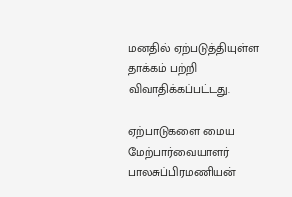மனதில் ஏற்படுத்தியுள்ள தாக்கம் பற்றி விவாதிக்கப்பட்டது.

ஏற்பாடுகளை மைய மேற்பார்வையாளர் பாலசுப்பிரமணியன்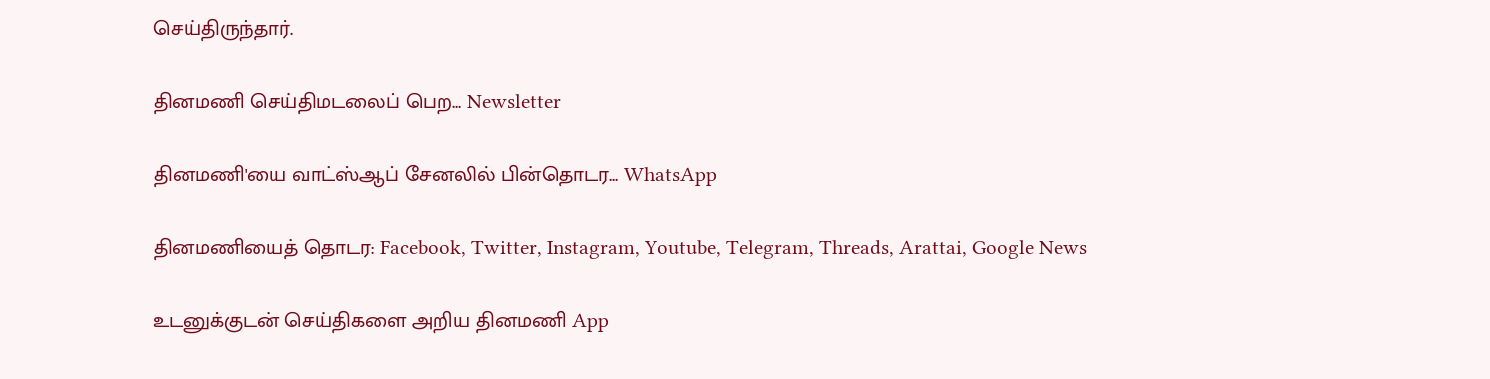செய்திருந்தார்.

தினமணி செய்திமடலைப் பெற... Newsletter

தினமணி'யை வாட்ஸ்ஆப் சேனலில் பின்தொடர... WhatsApp

தினமணியைத் தொடர: Facebook, Twitter, Instagram, Youtube, Telegram, Threads, Arattai, Google News

உடனுக்குடன் செய்திகளை அறிய தினமணி App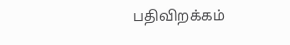பதிவிறக்கம்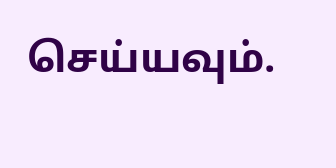செய்யவும்.